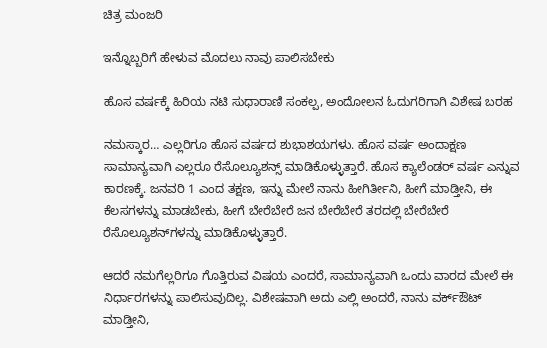ಚಿತ್ರ ಮಂಜರಿ

ಇನ್ನೊಬ್ಬರಿಗೆ ಹೇಳುವ ಮೊದಲು ನಾವು ಪಾಲಿಸಬೇಕು

ಹೊಸ ವರ್ಷಕ್ಕೆ ಹಿರಿಯ ನಟಿ ಸುಧಾರಾಣಿ ಸಂಕಲ್ಪ, ಅಂದೋಲನ ಓದುಗರಿಗಾಗಿ ವಿಶೇಷ ಬರಹ

ನಮಸ್ಕಾರ… ಎಲ್ಲರಿಗೂ ಹೊಸ ವರ್ಷದ ಶುಭಾಶಯಗಳು. ಹೊಸ ವರ್ಷ ಅಂದಾಕ್ಷಣ ಸಾಮಾನ್ಯವಾಗಿ ಎಲ್ಲರೂ ರೆಸೊಲ್ಯೂಶನ್ಸ್ ಮಾಡಿಕೊಳ್ಳುತ್ತಾರೆ. ಹೊಸ ಕ್ಯಾಲೆಂಡರ್ ವರ್ಷ ಎನ್ನುವ ಕಾರಣಕ್ಕೆ. ಜನವರಿ 1 ಎಂದ ತಕ್ಷಣ, ಇನ್ನು ಮೇಲೆ ನಾನು ಹೀಗಿರ್ತೀನಿ, ಹೀಗೆ ಮಾಡ್ತೀನಿ, ಈ ಕೆಲಸಗಳನ್ನು ಮಾಡಬೇಕು, ಹೀಗೆ ಬೇರೆಬೇರೆ ಜನ ಬೇರೆಬೇರೆ ತರದಲ್ಲಿ ಬೇರೆಬೇರೆ ರೆಸೊಲ್ಯೂಶನ್‌ಗಳನ್ನು ಮಾಡಿಕೊಳ್ಳುತ್ತಾರೆ.

ಆದರೆ ನಮಗೆಲ್ಲರಿಗೂ ಗೊತ್ತಿರುವ ವಿಷಯ ಎಂದರೆ, ಸಾಮಾನ್ಯವಾಗಿ ಒಂದು ವಾರದ ಮೇಲೆ ಈ ನಿರ್ಧಾರಗಳನ್ನು ಪಾಲಿಸುವುದಿಲ್ಲ. ವಿಶೇಷವಾಗಿ ಅದು ಎಲ್ಲಿ ಅಂದರೆ, ನಾನು ವರ್ಕ್‌ಔಟ್ ಮಾಡ್ತೀನಿ,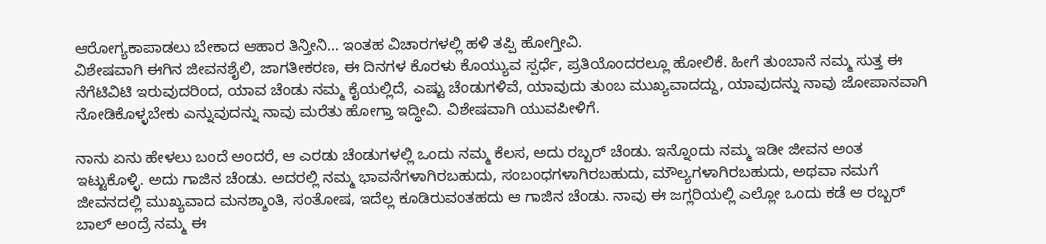ಆರೋಗ್ಯಕಾಪಾಡಲು ಬೇಕಾದ ಆಹಾರ ತಿನ್ತೀನಿ… ಇಂತಹ ವಿಚಾರಗಳಲ್ಲಿ ಹಳಿ ತಪ್ಪಿ ಹೋಗ್ತೀವಿ.
ವಿಶೇಷವಾಗಿ ಈಗಿನ ಜೀವನಶೈಲಿ, ಜಾಗತೀಕರಣ, ಈ ದಿನಗಳ ಕೊರಳು ಕೊಯ್ಯುವ ಸ್ಪರ್ಧೆ, ಪ್ರತಿಯೊಂದರಲ್ಲೂ ಹೋಲಿಕೆ. ಹೀಗೆ ತುಂಬಾನೆ ನಮ್ಮ ಸುತ್ತ ಈ ನೆಗೆಟಿವಿಟಿ ಇರುವುದರಿಂದ, ಯಾವ ಚೆಂಡು ನಮ್ಮ ಕೈಯಲ್ಲಿದೆ, ಎಷ್ಟು ಚೆಂಡುಗಳಿವೆ, ಯಾವುದು ತುಂಬ ಮುಖ್ಯವಾದದ್ದು, ಯಾವುದನ್ನು ನಾವು ಜೋಪಾನವಾಗಿ ನೋಡಿಕೊಳ್ಳಬೇಕು ಎನ್ನುವುದನ್ನು ನಾವು ಮರೆತು ಹೋಗ್ತಾ ಇದ್ಧೀವಿ. ವಿಶೇಷವಾಗಿ ಯುವಪೀಳಿಗೆ.

ನಾನು ಏನು ಹೇಳಲು ಬಂದೆ ಅಂದರೆ, ಆ ಎರಡು ಚೆಂಡುಗಳಲ್ಲಿ ಒಂದು ನಮ್ಮ ಕೆಲಸ, ಅದು ರಬ್ಬರ್ ಚೆಂಡು. ಇನ್ನೊಂದು ನಮ್ಮ ಇಡೀ ಜೀವನ ಅಂತ ಇಟ್ಟುಕೊಳ್ಳಿ. ಅದು ಗಾಜಿನ ಚೆಂಡು. ಅದರಲ್ಲಿ ನಮ್ಮ ಭಾವನೆಗಳಾಗಿರಬಹುದು, ಸಂಬಂಧಗಳಾಗಿರಬಹುದು, ಮೌಲ್ಯಗಳಾಗಿರಬಹುದು, ಅಥವಾ ನಮಗೆ ಜೀವನದಲ್ಲಿ ಮುಖ್ಯವಾದ ಮನಶ್ಶಾಂತಿ, ಸಂತೋಷ, ಇದೆಲ್ಲ ಕೂಡಿರುವಂತಹದು ಆ ಗಾಜಿನ ಚೆಂಡು. ನಾವು ಈ ಜಗ್ಲರಿಯಲ್ಲಿ ಎಲ್ಲೋ ಒಂದು ಕಡೆ ಆ ರಬ್ಬರ್ ಬಾಲ್ ಅಂದ್ರೆ ನಮ್ಮ ಈ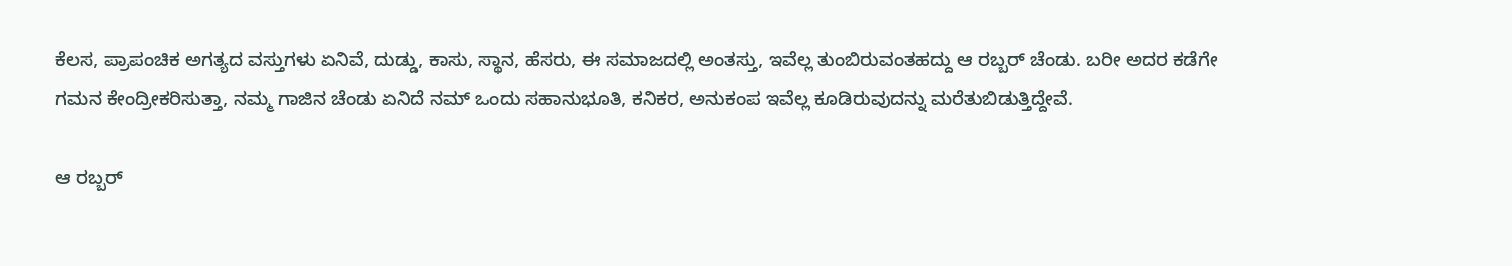ಕೆಲಸ, ಪ್ರಾಪಂಚಿಕ ಅಗತ್ಯದ ವಸ್ತುಗಳು ಏನಿವೆ, ದುಡ್ಡು, ಕಾಸು, ಸ್ಥಾನ, ಹೆಸರು, ಈ ಸಮಾಜದಲ್ಲಿ ಅಂತಸ್ತು, ಇವೆಲ್ಲ ತುಂಬಿರುವಂತಹದ್ದು ಆ ರಬ್ಬರ್ ಚೆಂಡು. ಬರೀ ಅದರ ಕಡೆಗೇ ಗಮನ ಕೇಂದ್ರೀಕರಿಸುತ್ತಾ, ನಮ್ಮ ಗಾಜಿನ ಚೆಂಡು ಏನಿದೆ ನಮ್ ಒಂದು ಸಹಾನುಭೂತಿ, ಕನಿಕರ, ಅನುಕಂಪ ಇವೆಲ್ಲ ಕೂಡಿರುವುದನ್ನು ಮರೆತುಬಿಡುತ್ತಿದ್ದೇವೆ.

ಆ ರಬ್ಬರ್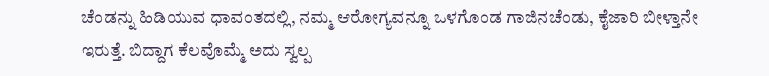ಚೆಂಡನ್ನು ಹಿಡಿಯುವ ಧಾವಂತದಲ್ಲಿ, ನಮ್ಮ ಆರೋಗ್ಯವನ್ನೂ ಒಳಗೊಂಡ ಗಾಜಿನಚೆಂಡು, ಕೈಜಾರಿ ಬೀಳ್ತಾನೇ ಇರುತ್ತೆ. ಬಿದ್ದಾಗ ಕೆಲವೊಮ್ಮೆ ಅದು ಸ್ವಲ್ಪ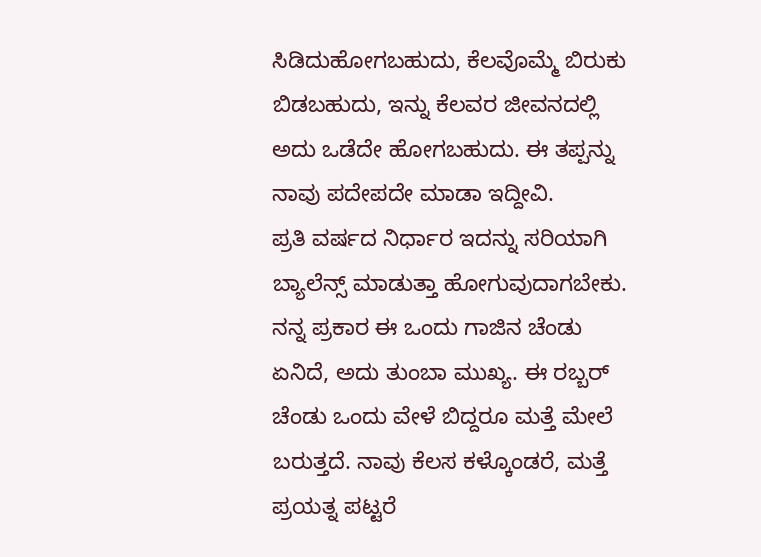ಸಿಡಿದುಹೋಗಬಹುದು, ಕೆಲವೊಮ್ಮೆ ಬಿರುಕು ಬಿಡಬಹುದು, ಇನ್ನು ಕೆಲವರ ಜೀವನದಲ್ಲಿ ಅದು ಒಡೆದೇ ಹೋಗಬಹುದು. ಈ ತಪ್ಪನ್ನು ನಾವು ಪದೇಪದೇ ಮಾಡಾ ಇದ್ದೀವಿ.
ಪ್ರತಿ ವರ್ಷದ ನಿರ್ಧಾರ ಇದನ್ನು ಸರಿಯಾಗಿ ಬ್ಯಾಲೆನ್ಸ್ ಮಾಡುತ್ತಾ ಹೋಗುವುದಾಗಬೇಕು. ನನ್ನ ಪ್ರಕಾರ ಈ ಒಂದು ಗಾಜಿನ ಚೆಂಡು ಏನಿದೆ, ಅದು ತುಂಬಾ ಮುಖ್ಯ. ಈ ರಬ್ಬರ್ ಚೆಂಡು ಒಂದು ವೇಳೆ ಬಿದ್ದರೂ ಮತ್ತೆ ಮೇಲೆ ಬರುತ್ತದೆ. ನಾವು ಕೆಲಸ ಕಳ್ಕೊಂಡರೆ, ಮತ್ತೆ ಪ್ರಯತ್ನ ಪಟ್ಟರೆ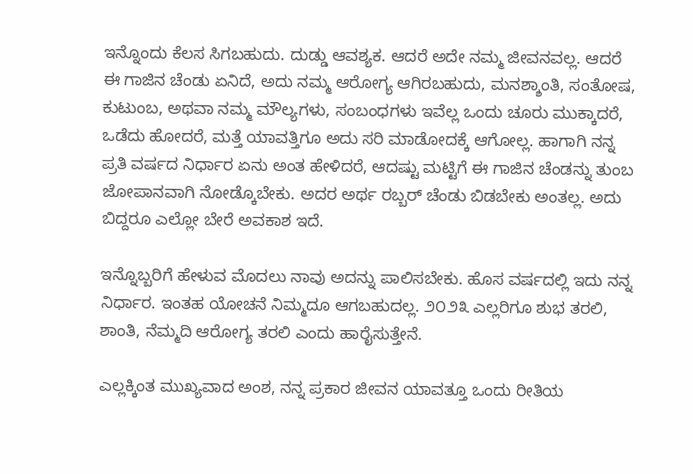ಇನ್ನೊಂದು ಕೆಲಸ ಸಿಗಬಹುದು. ದುಡ್ಡು ಆವಶ್ಯಕ. ಆದರೆ ಅದೇ ನಮ್ಮ ಜೀವನವಲ್ಲ. ಆದರೆ ಈ ಗಾಜಿನ ಚೆಂಡು ಏನಿದೆ, ಅದು ನಮ್ಮ ಆರೋಗ್ಯ ಆಗಿರಬಹುದು, ಮನಶ್ಶಾಂತಿ, ಸಂತೋಷ, ಕುಟುಂಬ, ಅಥವಾ ನಮ್ಮ ಮೌಲ್ಯಗಳು, ಸಂಬಂಧಗಳು ಇವೆಲ್ಲ ಒಂದು ಚೂರು ಮುಕ್ಕಾದರೆ, ಒಡೆದು ಹೋದರೆ, ಮತ್ತೆ ಯಾವತ್ತಿಗೂ ಅದು ಸರಿ ಮಾಡೋದಕ್ಕೆ ಆಗೋಲ್ಲ. ಹಾಗಾಗಿ ನನ್ನ ಪ್ರತಿ ವರ್ಷದ ನಿರ್ಧಾರ ಏನು ಅಂತ ಹೇಳಿದರೆ, ಆದಷ್ಟು ಮಟ್ಟಿಗೆ ಈ ಗಾಜಿನ ಚೆಂಡನ್ನು ತುಂಬ ಜೋಪಾನವಾಗಿ ನೋಡ್ಕೊಬೇಕು. ಅದರ ಅರ್ಥ ರಬ್ಬರ್ ಚೆಂಡು ಬಿಡಬೇಕು ಅಂತಲ್ಲ. ಅದು ಬಿದ್ದರೂ ಎಲ್ಲೋ ಬೇರೆ ಅವಕಾಶ ಇದೆ.

ಇನ್ನೊಬ್ಬರಿಗೆ ಹೇಳುವ ಮೊದಲು ನಾವು ಅದನ್ನು ಪಾಲಿಸಬೇಕು. ಹೊಸ ವರ್ಷದಲ್ಲಿ ಇದು ನನ್ನ ನಿರ್ಧಾರ. ಇಂತಹ ಯೋಚನೆ ನಿಮ್ಮದೂ ಆಗಬಹುದಲ್ಲ. ೨೦೨೩ ಎಲ್ಲರಿಗೂ ಶುಭ ತರಲಿ, ಶಾಂತಿ, ನೆಮ್ಮದಿ ಆರೋಗ್ಯ ತರಲಿ ಎಂದು ಹಾರೈಸುತ್ತೇನೆ.

ಎಲ್ಲಕ್ಕಿಂತ ಮುಖ್ಯವಾದ ಅಂಶ, ನನ್ನ ಪ್ರಕಾರ ಜೀವನ ಯಾವತ್ತೂ ಒಂದು ರೀತಿಯ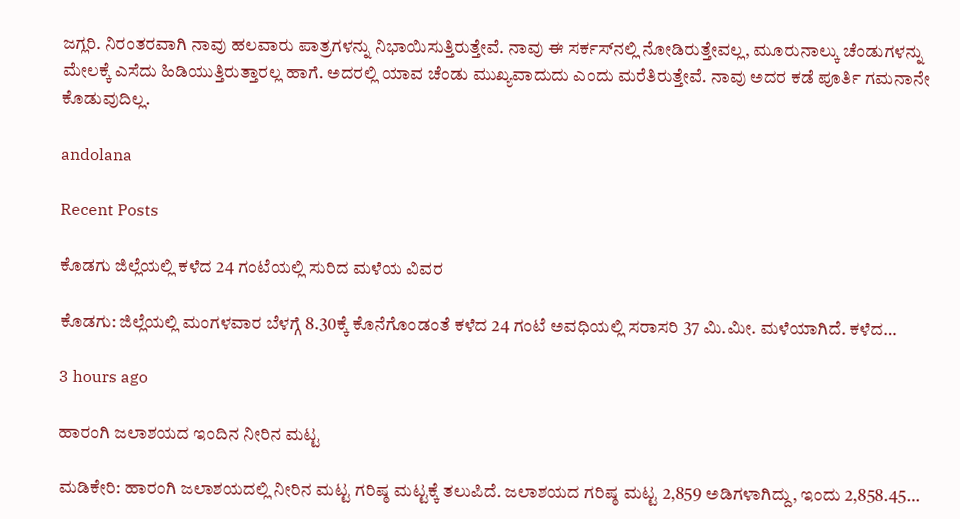ಜಗ್ಲರಿ. ನಿರಂತರವಾಗಿ ನಾವು ಹಲವಾರು ಪಾತ್ರಗಳನ್ನು ನಿಭಾಯಿಸುತ್ತಿರುತ್ತೇವೆ. ನಾವು ಈ ಸರ್ಕಸ್‌ನಲ್ಲಿ ನೋಡಿರುತ್ತೇವಲ್ಲ, ಮೂರುನಾಲ್ಕು ಚೆಂಡುಗಳನ್ನು ಮೇಲಕ್ಕೆ ಎಸೆದು ಹಿಡಿಯುತ್ತಿರುತ್ತಾರಲ್ಲ ಹಾಗೆ. ಅದರಲ್ಲಿ ಯಾವ ಚೆಂಡು ಮುಖ್ಯವಾದುದು ಎಂದು ಮರೆತಿರುತ್ತೇವೆ. ನಾವು ಅದರ ಕಡೆ ಪೂರ್ತಿ ಗಮನಾನೇ ಕೊಡುವುದಿಲ್ಲ.

andolana

Recent Posts

ಕೊಡಗು ಜಿಲ್ಲೆಯಲ್ಲಿ ಕಳೆದ 24 ಗಂಟೆಯಲ್ಲಿ ಸುರಿದ ಮಳೆಯ ವಿವರ

ಕೊಡಗು: ಜಿಲ್ಲೆಯಲ್ಲಿ ಮಂಗಳವಾರ ಬೆಳಗ್ಗೆ 8.30ಕ್ಕೆ ಕೊನೆಗೊಂಡಂತೆ ಕಳೆದ 24 ಗಂಟೆ ಅವಧಿಯಲ್ಲಿ ಸರಾಸರಿ 37 ಮಿ.ಮೀ. ಮಳೆಯಾಗಿದೆ. ಕಳೆದ…

3 hours ago

ಹಾರಂಗಿ ಜಲಾಶಯದ ಇಂದಿನ ನೀರಿನ ಮಟ್ಟ

ಮಡಿಕೇರಿ: ಹಾರಂಗಿ ಜಲಾಶಯದಲ್ಲಿ ನೀರಿನ ಮಟ್ಟ ಗರಿಷ್ಠ ಮಟ್ಟಕ್ಕೆ ತಲುಪಿದೆ. ಜಲಾಶಯದ ಗರಿಷ್ಠ ಮಟ್ಟ 2,859 ಅಡಿಗಳಾಗಿದ್ದು, ಇಂದು 2,858.45…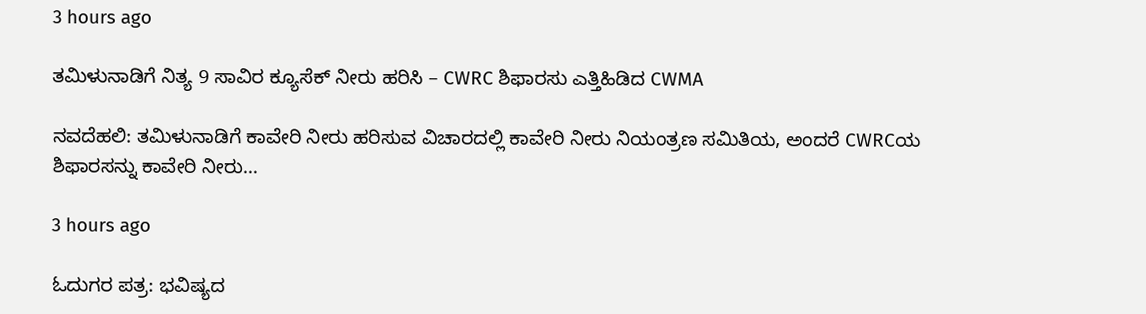3 hours ago

ತಮಿಳುನಾಡಿಗೆ ನಿತ್ಯ 9 ಸಾವಿರ ಕ್ಯೂಸೆಕ್ ನೀರು ಹರಿಸಿ – CWRC ಶಿಫಾರಸು ಎತ್ತಿಹಿಡಿದ CWMA

ನವದೆಹಲಿ: ತಮಿಳುನಾಡಿಗೆ ಕಾವೇರಿ ನೀರು ಹರಿಸುವ ವಿಚಾರದಲ್ಲಿ ಕಾವೇರಿ ನೀರು ನಿಯಂತ್ರಣ ಸಮಿತಿಯ, ಅಂದರೆ CWRCಯ ಶಿಫಾರಸನ್ನು ಕಾವೇರಿ ನೀರು…

3 hours ago

ಓದುಗರ ಪತ್ರ: ಭವಿಷ್ಯದ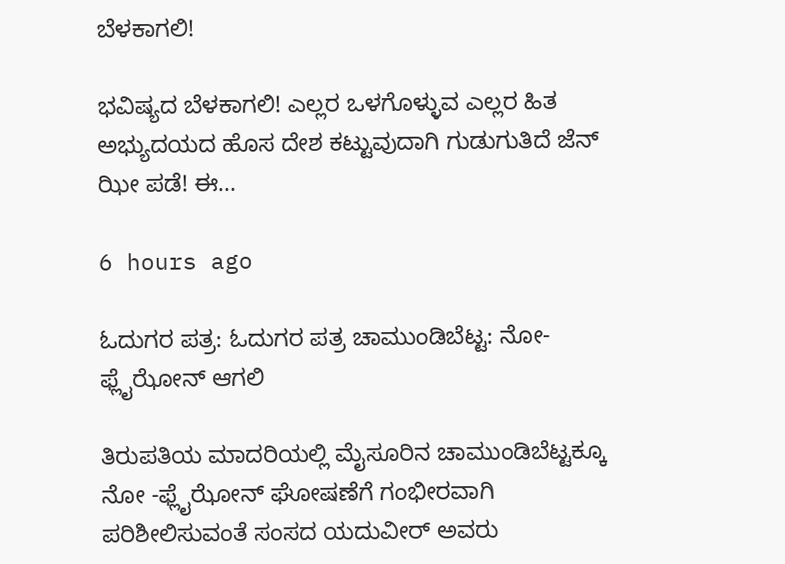ಬೆಳಕಾಗಲಿ!

ಭವಿಷ್ಯದ ಬೆಳಕಾಗಲಿ! ಎಲ್ಲರ ಒಳಗೊಳ್ಳುವ ಎಲ್ಲರ ಹಿತ ಅಭ್ಯುದಯದ ಹೊಸ ದೇಶ ಕಟ್ಟುವುದಾಗಿ ಗುಡುಗುತಿದೆ ಜೆನ್ ಝೀ ಪಡೆ! ಈ…

6 hours ago

ಓದುಗರ ಪತ್ರ: ಓದುಗರ ಪತ್ರ ಚಾಮುಂಡಿಬೆಟ್ಟ: ನೋ-ಫ್ಲೈಝೋನ್ ಆಗಲಿ

ತಿರುಪತಿಯ ಮಾದರಿಯಲ್ಲಿ ಮೈಸೂರಿನ ಚಾಮುಂಡಿಬೆಟ್ಟಕ್ಕೂ ನೋ -ಫ್ಲೈಝೋನ್ ಘೋಷಣೆಗೆ ಗಂಭೀರವಾಗಿ ಪರಿಶೀಲಿಸುವಂತೆ ಸಂಸದ ಯದುವೀರ್ ಅವರು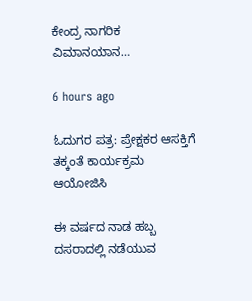ಕೇಂದ್ರ ನಾಗರಿಕ ವಿಮಾನಯಾನ…

6 hours ago

ಓದುಗರ ಪತ್ರ: ಪ್ರೇಕ್ಷಕರ ಆಸಕ್ತಿಗೆ ತಕ್ಕಂತೆ ಕಾರ್ಯಕ್ರಮ ಆಯೋಜಿಸಿ

ಈ ವರ್ಷದ ನಾಡ ಹಬ್ಬ ದಸರಾದಲ್ಲಿ ನಡೆಯುವ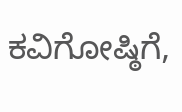ಕವಿಗೋಷ್ಠಿಗೆ,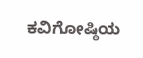ಕವಿಗೋಷ್ಠಿಯ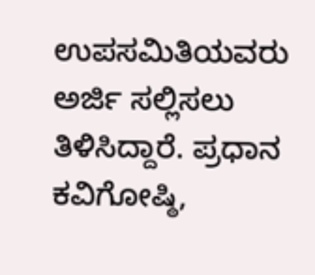ಉಪಸಮಿತಿಯವರು ಅರ್ಜಿ ಸಲ್ಲಿಸಲು ತಿಳಿಸಿದ್ದಾರೆ. ಪ್ರಧಾನ ಕವಿಗೋಷ್ಠಿ,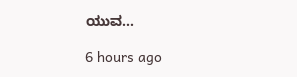ಯುವ…

6 hours ago